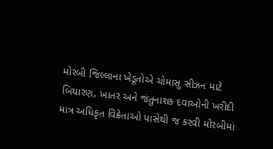મોરબી જિલ્લાના ખેડૂતોએ ચોમાસુ સીઝન માટે બિયારણ, ખાતર અને જંતુનાશક દવાઓની ખરીદી માત્ર અધિકૃત વિક્રેતાઓ પાસેથી જ કરવી મોરબીમાં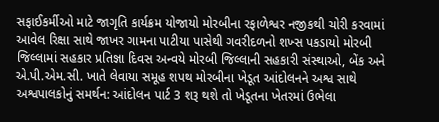સફાઈકર્મીઓ માટે જાગૃતિ કાર્યક્રમ યોજાયો મોરબીના રફાળેશ્વર નજીકથી ચોરી કરવામાં આવેલ રિક્ષા સાથે જાખર ગામના પાટીયા પાસેથી ગવરીદળનો શખ્સ પકડાયો મોરબી જિલ્લામાં સહકાર પ્રતિજ્ઞા દિવસ અન્વયે મોરબી જિલ્લાની સહકારી સંસ્થાઓ, બેંક અને એ.પી.એમ.સી. ખાતે લેવાયા સમૂહ શપથ મોરબીના ખેડૂત આંદોલનને અશ્વ સાથે અશ્વપાલકોનું સમર્થન: આંદોલન પાર્ટ 3 શરૂ થશે તો ખેડૂતના ખેતરમાં ઉભેલા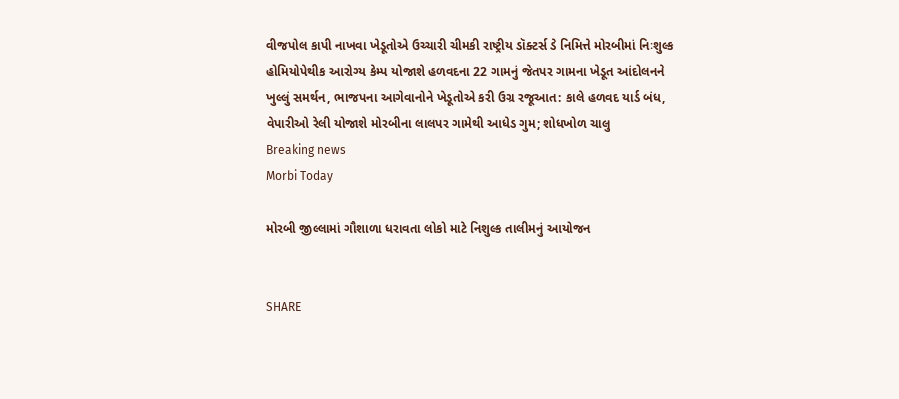વીજપોલ કાપી નાખવા ખેડૂતોએ ઉચ્ચારી ચીમકી રાષ્ટ્રીય ડૉક્ટર્સ ડે નિમિત્તે મોરબીમાં નિઃશુલ્ક હોમિયોપેથીક આરોગ્ય કેમ્પ યોજાશે હળવદના 22 ગામનું જેતપર ગામના ખેડૂત આંદોલનને ખુલ્લું સમર્થન, ભાજપના આગેવાનોને ખેડૂતોએ કરી ઉગ્ર રજૂઆત: કાલે હળવદ યાર્ડ બંધ, વેપારીઓ રેલી યોજાશે મોરબીના લાલપર ગામેથી આધેડ ગુમ; શોધખોળ ચાલુ
Breaking news
Morbi Today

મોરબી જીલ્લામાં ગૌશાળા ધરાવતા લોકો માટે નિશુલ્ક તાલીમનું આયોજન


SHARE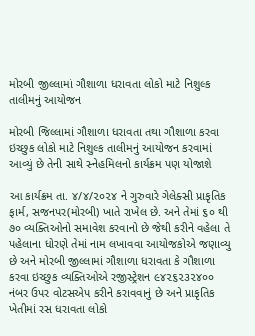મોરબી જીલ્લામાં ગૌશાળા ધરાવતા લોકો માટે નિશુલ્ક તાલીમનું આયોજન

મોરબી જિલ્લામાં ગૌશાળા ધરાવતા તથા ગૌશાળા કરવા ઇચ્છુક લોકો માટે નિશુલ્ક તાલીમનું આયોજન કરવામાં આવ્યું છે તેની સાથે સ્નેહમિલનો કાર્યક્રમ પણ યોજાશે

આ કાર્યક્રમ તા. ૪/૪/૨૦૨૪ ને ગુરુવારે ગેલેક્સી પ્રાકૃતિક ફાર્મ, સજનપર(મોરબી) ખાતે રાખેલ છે. અને તેમાં ૬૦ થી ૭૦ વ્યક્તિઓનો સમાવેશ કરવાનો છે જેથી કરીને વહેલા તે પહેલાના ધોરણે તેમાં નામ લખાવવા આયોજકોએ જણાવ્યુ છે અને મોરબી જીલ્લામાં ગૌશાળા ધરાવતા કે ગૌશાળા કરવા ઇચ્છુક વ્યક્તિઓએ રજીસ્ટ્રેશન ૯૪૨૬૨૩૨૪૦૦ નંબર ઉપર વોટસએપ કરીને કરાવવાનું છે અને પ્રાકૃતિક  ખેતીમાં રસ ધરાવતા લોકો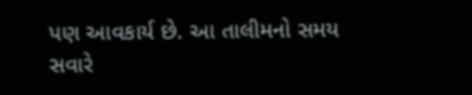પણ આવકાર્ય છે. આ તાલીમનો સમય  સવારે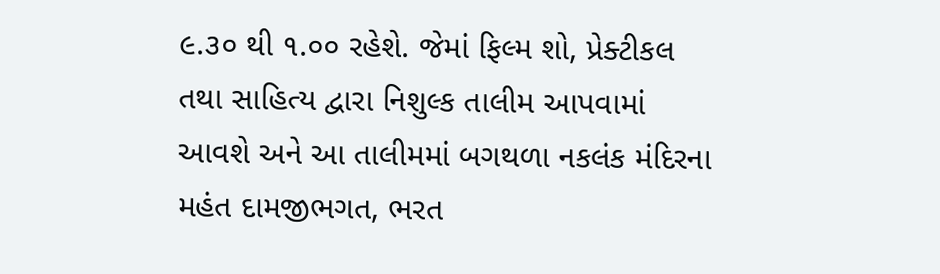૯.૩૦ થી ૧.૦૦ રહેશે. જેમાં ફિલ્મ શો, પ્રેક્ટીકલ તથા સાહિત્ય દ્વારા નિશુલ્ક તાલીમ આપવામાં આવશે અને આ તાલીમમાં બગથળા નકલંક મંદિરના મહંત દામજીભગત, ભરત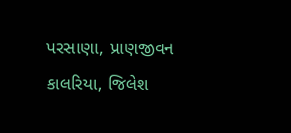પરસાણા, પ્રાણજીવન કાલરિયા, જિલેશ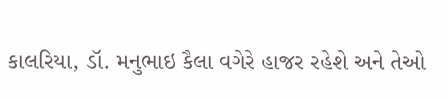કાલરિયા, ડૉ. મનુભાઇ કૈલા વગેરે હાજર રહેશે અને તેઓ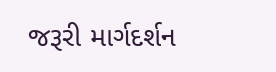જરૂરી માર્ગદર્શન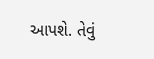આપશે. તેવું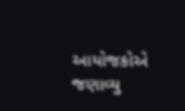આયોજકોએ જણાવ્યુ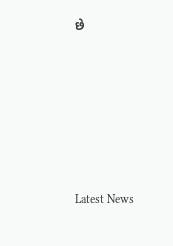છે






Latest News